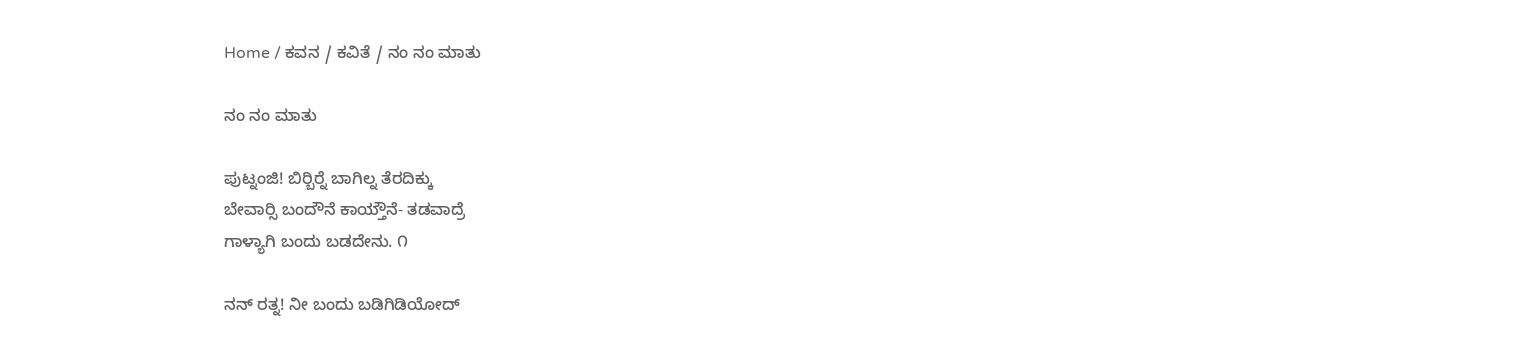Home / ಕವನ / ಕವಿತೆ / ನಂ ನಂ ಮಾತು

ನಂ ನಂ ಮಾತು

ಪುಟ್ನಂಜಿ! ಬಿರ್‍ಬಿರ್‍ನೆ ಬಾಗಿಲ್ನ ತೆರದಿಕ್ಕು
ಬೇವಾರ್‍ಸಿ ಬಂದೌನೆ ಕಾಯ್ತೌನೆ- ತಡವಾದ್ರೆ
ಗಾಳ್ಯಾಗಿ ಬಂದು ಬಡದೇನು. ೧

ನನ್ ರತ್ನ! ನೀ ಬಂದು ಬಡಿಗಿಡಿಯೋದ್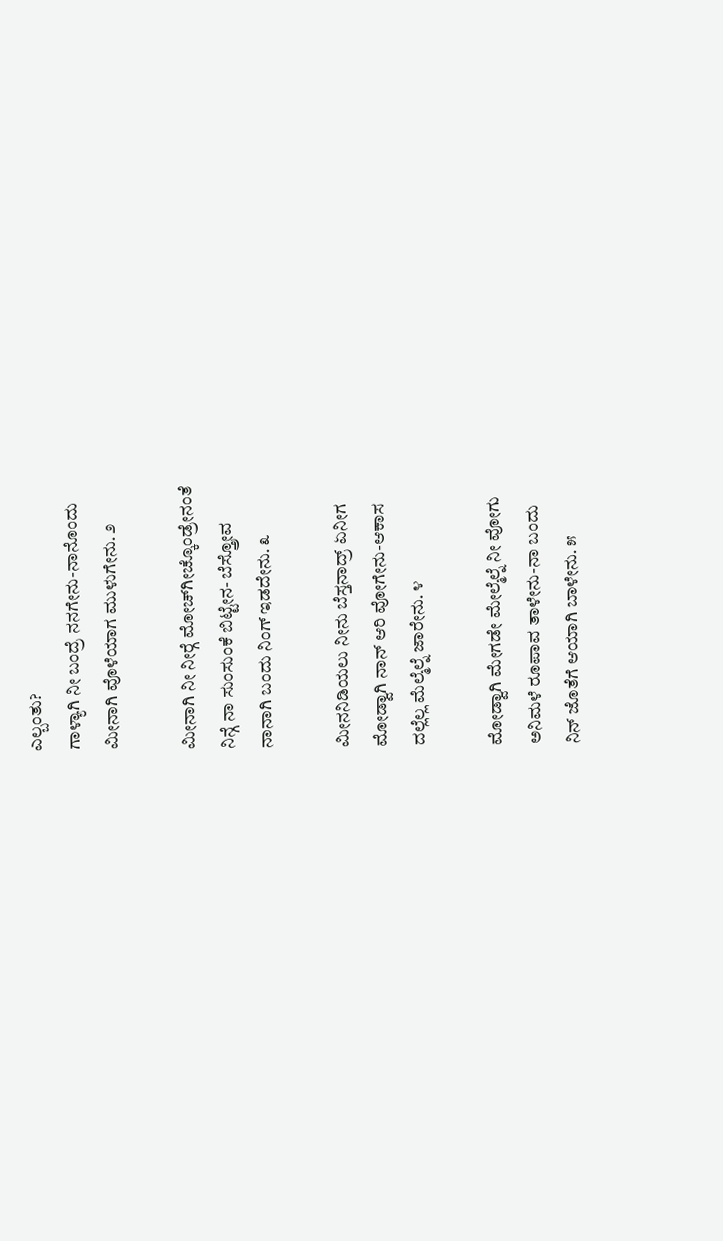ಎಲ್ಬಂತು?
ಗಾಳ್ಯಾಗಿ ನೀ ಬಂದ್ರೆ ನನಗೇನು-ನಾನೊಂದು
ಮೀನಾಗಿ ವೊಳೆಯಾಗ ಮುಳುಗೇನು. ೨

ಮೀನಾಗಿ ನೀ ನೀರ್‍ಗೆ ಮೋಚ್‌ಗೀಚ್ಕೊಂಡ್ರೇನಂತೆ
ನಿನ್ಗೆ ನಾ ಸುಂಸುಂಕೆ ಬಿಟ್ಟೇನ- ಬೆಸ್ತ್ರೋವ
ನಾನಾಗಿ ಬಂದು ನಿಂಗ್ ಇಡದೇನು. ೩

ಮೀನನಿಡಿಯಲು ನೀನು ಬೆಸ್ತನಾದ್ರ್ ಏನೀಗ
ಮೋಡ್ವಾಗಿ ನಾನ್ ಆರಿ ವೋಗೇನು-ಆಕಾಸ
ದಲ್ಲೆಲ್ಲ ಮೆಲ್ಮೆಲ್ನೆ ಜಾರೇನು. ೪

ಮೋಡ್ವಾಗಿ ಮೇಗಡೇ ಮೇಲ್ಮೆಲ್ನೆ ನೀ ವೋಗು
ಅನಿಮಳೆ ರೂಪಾವ ತಾಳೇನು-ನಾ ಬಂದು
ನಿನ್ ಜೊತೆಗೆ ಆಯಾಗಿ ಬಾಳೇನು. ೫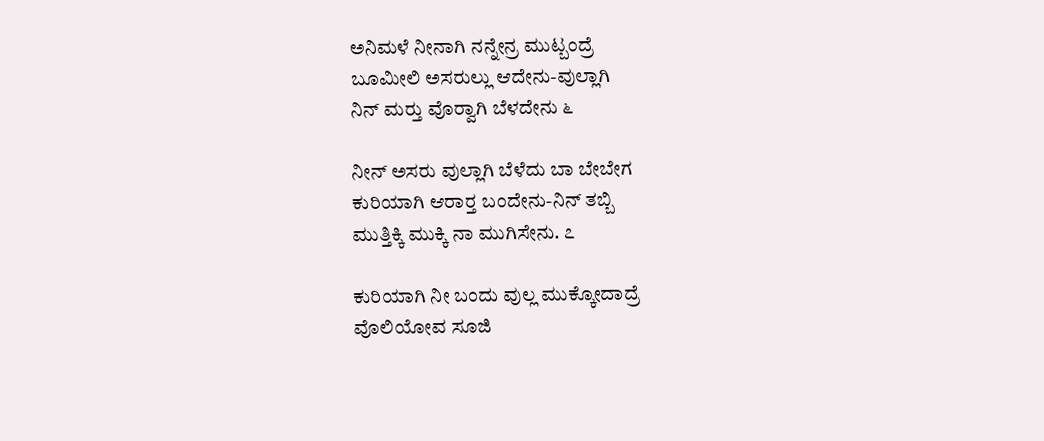ಅನಿಮಳೆ ನೀನಾಗಿ ನನ್ನೇನ್ರ ಮುಟ್ಬಂದ್ರೆ
ಬೂಮೀಲಿ ಅಸರುಲ್ಲು ಆದೇನು-ವುಲ್ಲಾಗಿ
ನಿನ್ ಮರ್‍ತು ವೊರ್‍ವಾಗಿ ಬೆಳದೇನು ೬

ನೀನ್ ಅಸರು ವುಲ್ಲಾಗಿ ಬೆಳೆದು ಬಾ ಬೇಬೇಗ
ಕುರಿಯಾಗಿ ಆರಾರ್‍ತ ಬಂದೇನು-ನಿನ್ ತಬ್ಬಿ
ಮುತ್ತಿಕ್ಕಿ ಮುಕ್ಕಿ ನಾ ಮುಗಿಸೇನು. ೭

ಕುರಿಯಾಗಿ ನೀ ಬಂದು ವುಲ್ಲ ಮುಕ್ಕೋದಾದ್ರೆ
ವೊಲಿಯೋವ ಸೂಜಿ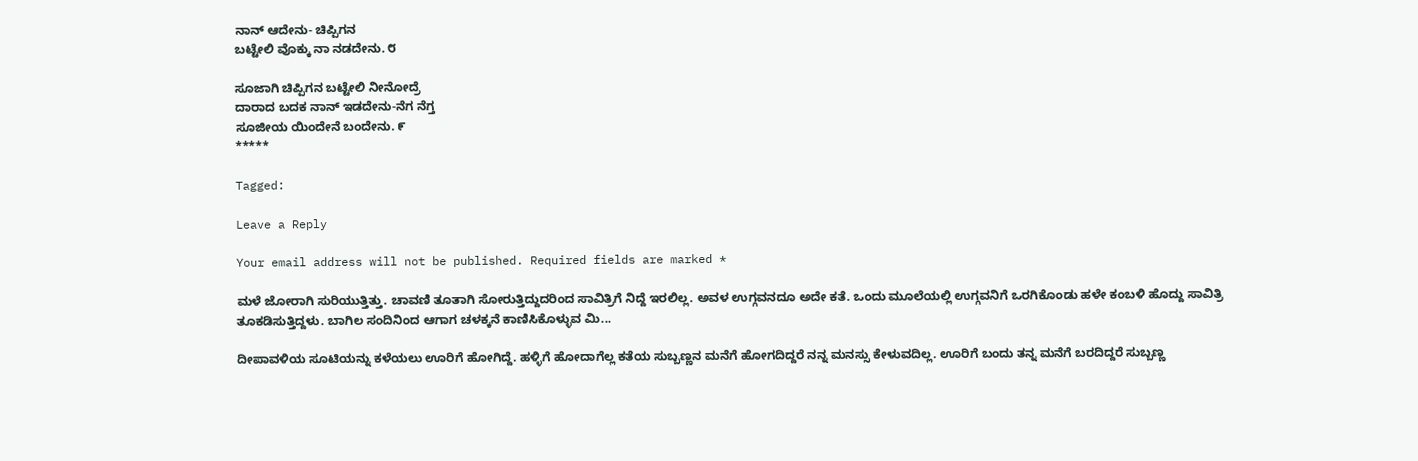ನಾನ್ ಆದೇನು- ಚಿಪ್ಪಿಗನ
ಬಟ್ಟೇಲಿ ವೊಕ್ಕು ನಾ ನಡದೇನು. ೮

ಸೂಜಾಗಿ ಚಿಪ್ಪಿಗನ ಬಟ್ಟೇಲಿ ನೀನೋದ್ರೆ
ದಾರಾದ ಬದಕ ನಾನ್ ಇಡದೇನು-ನೆಗ ನೆಗ್ತ
ಸೂಜೀಯ ಯಿಂದೇನೆ ಬಂದೇನು. ೯
*****

Tagged:

Leave a Reply

Your email address will not be published. Required fields are marked *

ಮಳೆ ಜೋರಾಗಿ ಸುರಿಯುತ್ತಿತ್ತು. ಚಾವಣಿ ತೂತಾಗಿ ಸೋರುತ್ತಿದ್ದುದರಿಂದ ಸಾವಿತ್ರಿಗೆ ನಿದ್ದೆ ಇರಲಿಲ್ಲ. ಅವಳ ಉಗ್ಗವನದೂ ಅದೇ ಕತೆ. ಒಂದು ಮೂಲೆಯಲ್ಲಿ ಉಗ್ಗವನಿಗೆ ಒರಗಿಕೊಂಡು ಹಳೇ ಕಂಬಳಿ ಹೊದ್ದು ಸಾವಿತ್ರಿ ತೂಕಡಿಸುತ್ತಿದ್ದಳು. ಬಾಗಿಲ ಸಂದಿನಿಂದ ಆಗಾಗ ಚಳಕ್ಕನೆ ಕಾಣಿಸಿಕೊಳ್ಳುವ ಮಿ...

ದೀಪಾವಳಿಯ ಸೂಟಿಯನ್ನು ಕಳೆಯಲು ಊರಿಗೆ ಹೋಗಿದ್ದೆ. ಹಳ್ಳಿಗೆ ಹೋದಾಗೆಲ್ಲ ಕತೆಯ ಸುಬ್ಬಣ್ಣನ ಮನೆಗೆ ಹೋಗದಿದ್ದರೆ ನನ್ನ ಮನಸ್ಸು ಕೇಳುವದಿಲ್ಲ. ಊರಿಗೆ ಬಂದು ತನ್ನ ಮನೆಗೆ ಬರದಿದ್ದರೆ ಸುಬ್ಬಣ್ಣ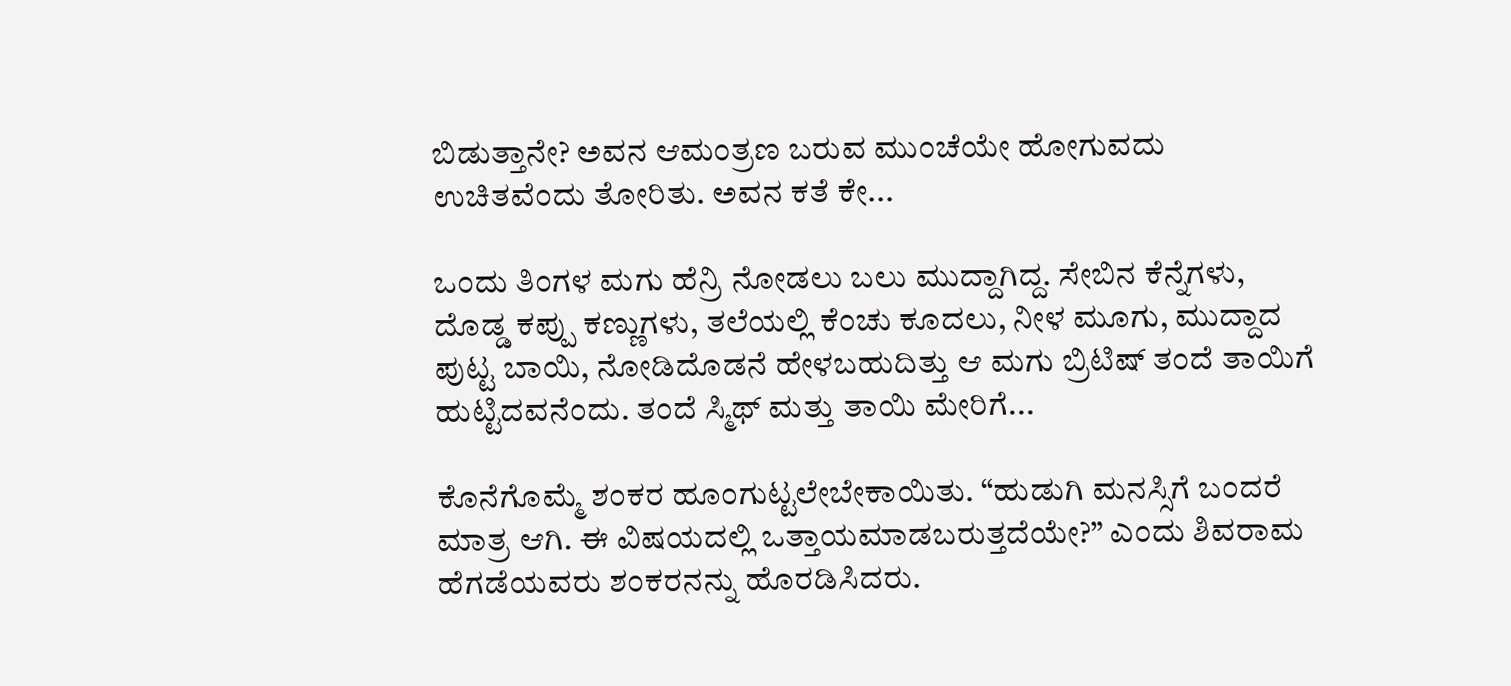ಬಿಡುತ್ತಾನೇ? ಅವನ ಆಮಂತ್ರಣ ಬರುವ ಮುಂಚೆಯೇ ಹೋಗುವದು ಉಚಿತವೆಂದು ತೋರಿತು. ಅವನ ಕತೆ ಕೇ...

ಒಂದು ತಿಂಗಳ ಮಗು ಹೆನ್ರಿ ನೋಡಲು ಬಲು ಮುದ್ದಾಗಿದ್ದ. ಸೇಬಿನ ಕೆನ್ನೆಗಳು, ದೊಡ್ಡ ಕಪ್ಪು ಕಣ್ಣುಗಳು, ತಲೆಯಲ್ಲಿ ಕೆಂಚು ಕೂದಲು, ನೀಳ ಮೂಗು, ಮುದ್ದಾದ ಪುಟ್ಟ ಬಾಯಿ, ನೋಡಿದೊಡನೆ ಹೇಳಬಹುದಿತ್ತು ಆ ಮಗು ಬ್ರಿಟಿಷ್ ತಂದೆ ತಾಯಿಗೆ ಹುಟ್ಟಿದವನೆಂದು. ತಂದೆ ಸ್ಮಿಥ್ ಮತ್ತು ತಾಯಿ ಮೇರಿಗೆ...

ಕೊನೆಗೊಮ್ಮೆ ಶಂಕರ ಹೂಂಗುಟ್ಟಲೇಬೇಕಾಯಿತು. “ಹುಡುಗಿ ಮನಸ್ಸಿಗೆ ಬಂದರೆ ಮಾತ್ರ ಆಗಿ. ಈ ವಿಷಯದಲ್ಲಿ ಒತ್ತಾಯಮಾಡಬರುತ್ತದೆಯೇ?” ಎಂದು ಶಿವರಾಮ ಹೆಗಡೆಯವರು ಶಂಕರನನ್ನು ಹೊರಡಿಸಿದರು.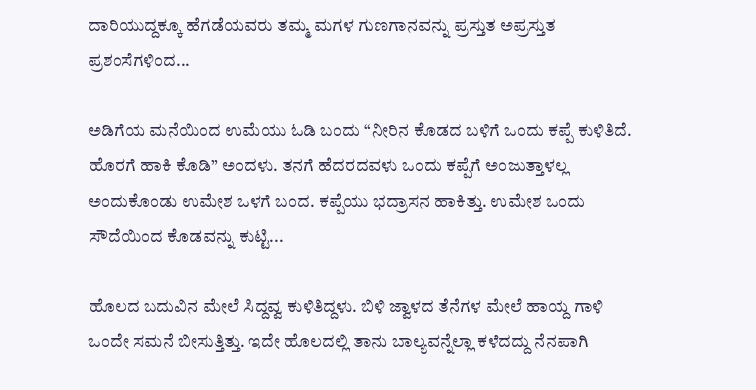ದಾರಿಯುದ್ದಕ್ಕೂ ಹೆಗಡೆಯವರು ತಮ್ಮ ಮಗಳ ಗುಣಗಾನವನ್ನು ಪ್ರಸ್ತುತ ಅಪ್ರಸ್ತುತ ಪ್ರಶಂಸೆಗಳಿಂದ...

ಅಡಿಗೆಯ ಮನೆಯಿಂದ ಉಮೆಯು ಓಡಿ ಬಂದು “ನೀರಿನ ಕೊಡದ ಬಳಿಗೆ ಒಂದು ಕಪ್ಪೆ ಕುಳಿತಿದೆ. ಹೊರಗೆ ಹಾಕಿ ಕೊಡಿ” ಅಂದಳು. ತನಗೆ ಹೆದರದವಳು ಒಂದು ಕಪ್ಪೆಗೆ ಅಂಜುತ್ತಾಳಲ್ಲ ಅಂದುಕೊಂಡು ಉಮೇಶ ಒಳಗೆ ಬಂದ. ಕಪ್ಪೆಯು ಭದ್ರಾಸನ ಹಾಕಿತ್ತು. ಉಮೇಶ ಒಂದು ಸೌದೆಯಿಂದ ಕೊಡವನ್ನು ಕುಟ್ಟಿ...

ಹೊಲದ ಬದುವಿನ ಮೇಲೆ ಸಿದ್ದವ್ವ ಕುಳಿತಿದ್ದಳು. ಬಿಳಿ ಜ್ವಾಳದ ತೆನೆಗಳ ಮೇಲೆ ಹಾಯ್ದ ಗಾಳಿ ಒಂದೇ ಸಮನೆ ಬೀಸುತ್ತಿತ್ತು. ಇದೇ ಹೊಲದಲ್ಲಿ ತಾನು ಬಾಲ್ಯವನ್ನೆಲ್ಲಾ ಕಳೆದದ್ದು ನೆನಪಾಗಿ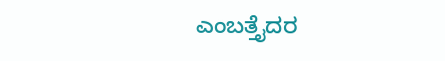ಎಂಬತ್ತೈದರ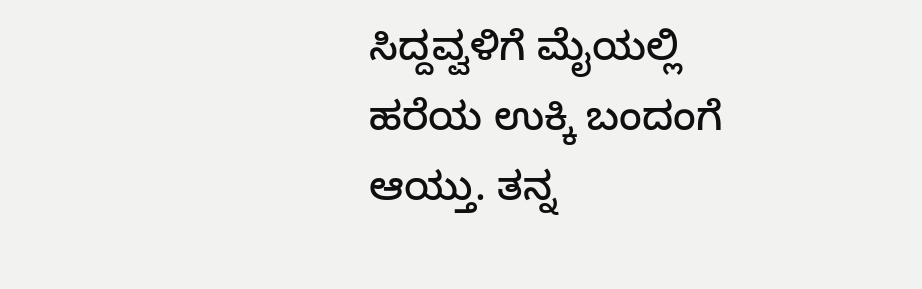ಸಿದ್ದವ್ವಳಿಗೆ ಮೈಯಲ್ಲಿ ಹರೆಯ ಉಕ್ಕಿ ಬಂದಂಗೆ ಆಯ್ತು. ತನ್ನ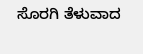ಸೊರಗಿ ತೆಳುವಾದ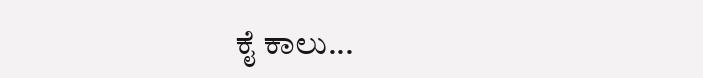ಕೈ ಕಾಲು...